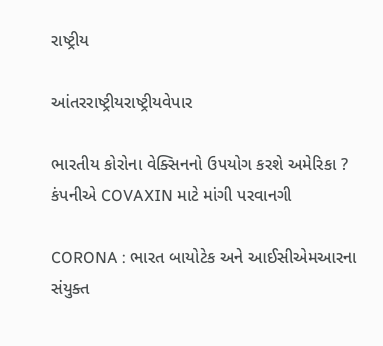રાષ્ટ્રીય

આંતરરાષ્ટ્રીયરાષ્ટ્રીયવેપાર

ભારતીય કોરોના વેક્સિનનો ઉપયોગ કરશે અમેરિકા ? કંપનીએ COVAXIN માટે માંગી પરવાનગી

CORONA : ભારત બાયોટેક અને આઈસીએમઆરના સંયુક્ત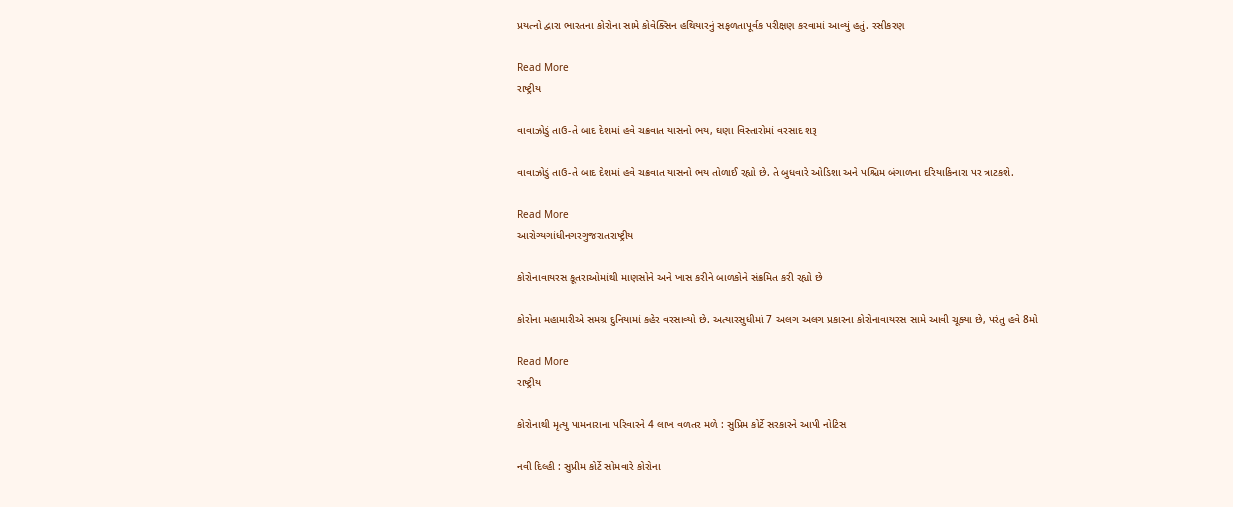પ્રયત્નો દ્વારા ભારતના કોરોના સામે કોવેક્સિન હથિયારનું સફળતાપૂર્વક પરીક્ષણ કરવામાં આવ્યું હતું. રસીકરણ

Read More
રાષ્ટ્રીય

વાવાઝોડું તાઉ-તે બાદ દેશમાં હવે ચક્રવાત યાસનો ભય, ઘણા વિસ્તારોમાં વરસાદ શરૂ

વાવાઝોડું તાઉ-તે બાદ દેશમાં હવે ચક્રવાત યાસનો ભય તોળાઈ રહ્યો છે. તે બુધવારે ઓડિશા અને પશ્ચિમ બંગાળના દરિયાકિનારા પર ત્રાટકશે.

Read More
આરોગ્યગાંધીનગરગુજરાતરાષ્ટ્રીય

કોરોનાવાયરસ કૂતરાઓમાંથી માણસોને અને ખાસ કરીને બાળકોને સંક્રમિત કરી રહ્યો છે

કોરોના મહામારીએ સમગ્ર દુનિયામાં કહેર વરસાવ્યો છે. અત્યારસુધીમાં 7 અલગ અલગ પ્રકારના કોરોનાવાયરસ સામે આવી ચૂક્યા છે, પરંતુ હવે 8મો

Read More
રાષ્ટ્રીય

કોરોનાથી મૃત્યુ પામનારાના પરિવારને 4 લાખ વળતર મળે : સુપ્રિમ કોર્ટે સરકારને આપી નોટિસ

નવી દિલ્હી : સુપ્રીમ કોર્ટે સોમવારે કોરોના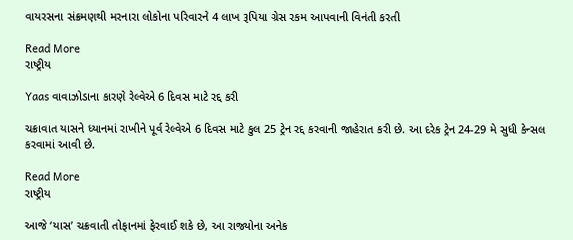વાયરસના સંક્રમણથી મરનારા લોકોના પરિવારને 4 લાખ રૂપિયા ગ્રેસ રકમ આપવાની વિનંતી કરતી

Read More
રાષ્ટ્રીય

Yaas વાવાઝોડાના કારણે રેલ્વેએ 6 દિવસ માટે રદ્દ કરી

ચક્રાવાત યાસને ધ્યાનમાં રાખીને પૂર્વ રેલ્વેએ 6 દિવસ માટે કુલ 25 ટ્રેન રદ્દ કરવાની જાહેરાત કરી છે. આ દરેક ટ્રેન 24-29 મે સુધી કેન્સલ કરવામાં આવી છે.

Read More
રાષ્ટ્રીય

આજે ‘યાસ’ ચક્રવાતી તોફાનમાં ફેરવાઈ શકે છે, આ રાજ્યોના અનેક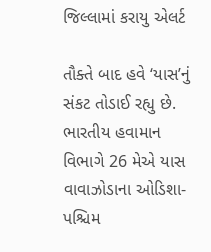જિલ્લામાં કરાયુ એલર્ટ

તૌક્તે બાદ હવે ‘યાસ’નું સંકટ તોડાઈ રહ્યુ છે. ભારતીય હવામાન વિભાગે 26 મેએ યાસ વાવાઝોડાના ઓડિશા- પશ્ચિમ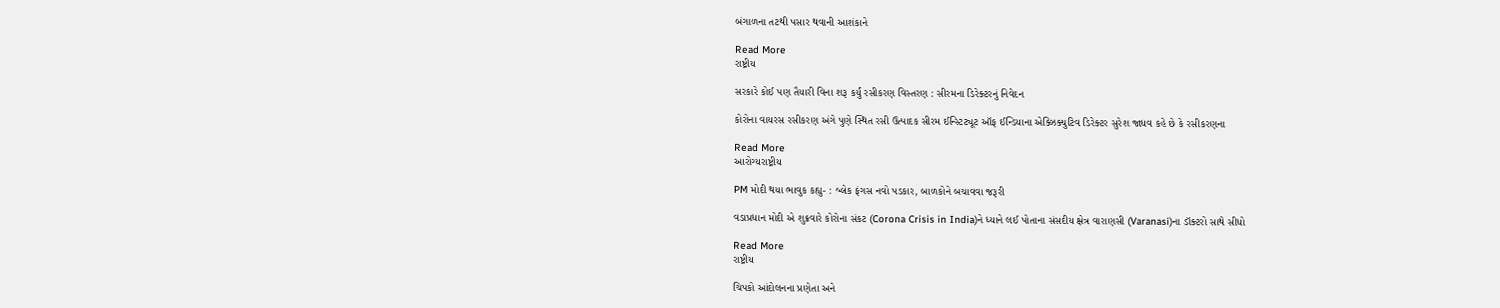બંગાળના તટથી પસાર થવાની આશંકાને

Read More
રાષ્ટ્રીય

સરકારે કોઈ પણ તૈયારી વિના શરૂ કર્યું રસીકરણ વિસ્તરણ : સીરમના ડિરેક્ટરનું નિવેદન

કોરોના વાયરસ રસીકરણ અંગે પુણે સ્થિત રસી ઉત્પાદક સીરમ ઈન્સ્ટિટ્યૂટ ઑફ ઈન્ડિયાના એક્ઝિક્યુટિવ ડિરેક્ટર સુરેશ જાધવ કહે છે કે રસીકરણના

Read More
આરોગ્યરાષ્ટ્રીય

PM મોદી થયા ભાવુક કહ્યુ- : બ્લેક ફંગસ નવો પડકાર, બાળકોને બચાવવા જરૂરી

વડાપ્રધાન મોદી એ શુક્રવારે કોરોના સંકટ (Corona Crisis in India)ને ધ્યાને લઈ પોતાના સંસદીય ક્ષેત્ર વારાણસી (Varanasi)ના ડૉક્ટરો સાથે સીધો

Read More
રાષ્ટ્રીય

ચિપકો આંદોલનના પ્રણેતા અને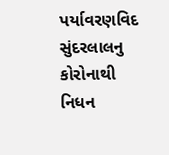પર્યાવરણવિદ સુંદરલાલનુ કોરોનાથી નિધન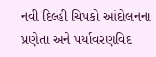નવી દિલ્હી ચિપકો આંદોલનના પ્રણેતા અને પર્યાવરણવિદ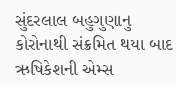સુંદરલાલ બહુગુણાનુ કોરોનાથી સંક્રમિત થયા બાદ ઋષિકેશની એમ્સ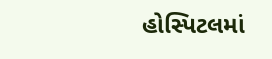હોસ્પિટલમાં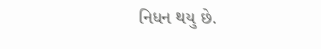નિધન થયુ છે.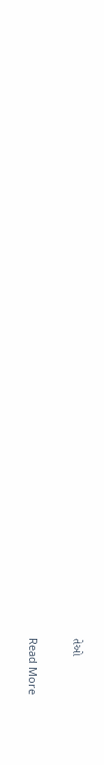તેઓ

Read More